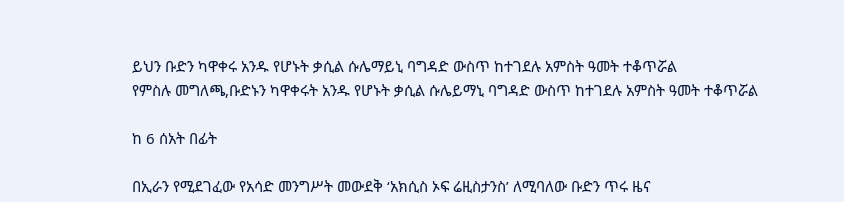ይህን ቡድን ካዋቀሩ አንዱ የሆኑት ቃሲል ሱሌማይኒ ባግዳድ ውስጥ ከተገደሉ አምስት ዓመት ተቆጥሯል
የምስሉ መግለጫ,ቡድኑን ካዋቀሩት አንዱ የሆኑት ቃሲል ሱሌይማኒ ባግዳድ ውስጥ ከተገደሉ አምስት ዓመት ተቆጥሯል

ከ 6 ሰአት በፊት

በኢራን የሚደገፈው የአሳድ መንግሥት መውደቅ ‘አክሲስ ኦፍ ሬዚስታንስ’ ለሚባለው ቡድን ጥሩ ዜና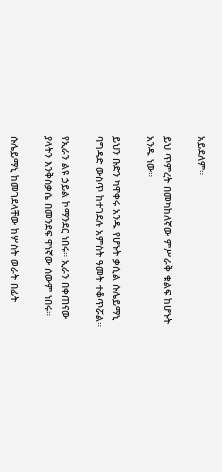አይደለም።

ይህ ጥምረት በመካከለኛው ምሥራቅ ቁልፍ ከሆኑት አንዱ ነው።

ይህን ቡድን ካዋቀሩ አንዱ የሆኑት ቃሲል ሱሌይማኒ ባግዳድ ውስጥ ከተገደሉ አምስት ዓመት ተቆጥሯል።

የኢራን ልዩ ኃይል ኮማንደር ነበሩ። ኢራን በቀጠናው ያላትን እንቅስቃሴ በመንደፍ ዋነኛው ሰውም ነበሩ።

ሱሌይማኒ ከመገደላቸው ከሦስት ወራት በፊት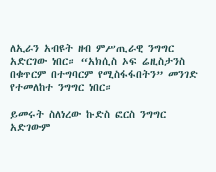ለኢራን አብዩት ዘብ ምሥጢራዊ ንግግር አድርገው ነበር። “አክሲስ ኦፍ ሬዚስታንስ በቁጥርም በተግባርም የሚስፋፋበትን” መንገድ የተመለከተ ንግግር ነበር።

ይመሩት ስለነረው ኩድስ ፎርስ ንግግር አድገውም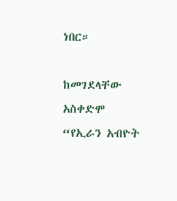ነበር።

ከመገደላቸው አስቀድሞ “የኢራን አብዮት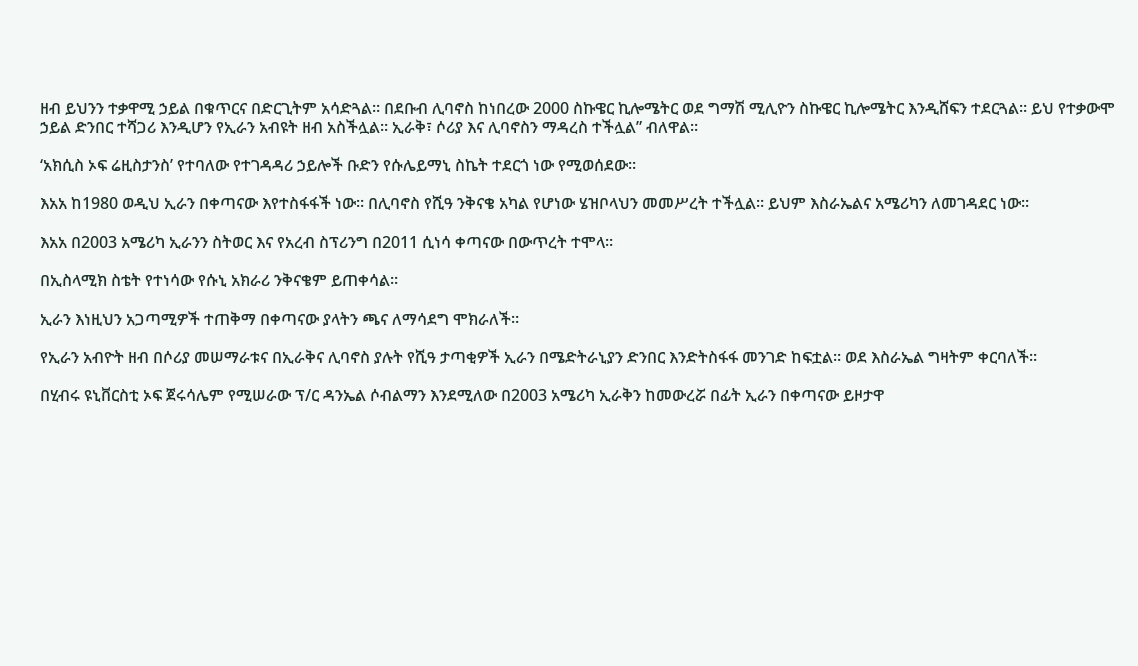ዘብ ይህንን ተቃዋሚ ኃይል በቁጥርና በድርጊትም አሳድጓል። በደቡብ ሊባኖስ ከነበረው 2000 ስኩዌር ኪሎሜትር ወደ ግማሽ ሚሊዮን ስኩዌር ኪሎሜትር እንዲሸፍን ተደርጓል። ይህ የተቃውሞ ኃይል ድንበር ተሻጋሪ እንዲሆን የኢራን አብዩት ዘብ አስችሏል። ኢራቅ፣ ሶሪያ እና ሊባኖስን ማዳረስ ተችሏል” ብለዋል።

‘አክሲስ ኦፍ ሬዚስታንስ’ የተባለው የተገዳዳሪ ኃይሎች ቡድን የሱሌይማኒ ስኬት ተደርጎ ነው የሚወሰደው።

እአአ ከ1980 ወዲህ ኢራን በቀጣናው እየተስፋፋች ነው። በሊባኖስ የሺዓ ንቅናቄ አካል የሆነው ሄዝቦላህን መመሥረት ተችሏል። ይህም እስራኤልና አሜሪካን ለመገዳደር ነው።

እአአ በ2003 አሜሪካ ኢራንን ስትወር እና የአረብ ስፕሪንግ በ2011 ሲነሳ ቀጣናው በውጥረት ተሞላ።

በኢስላሚክ ስቴት የተነሳው የሱኒ አክራሪ ንቅናቄም ይጠቀሳል።

ኢራን እነዚህን አጋጣሚዎች ተጠቅማ በቀጣናው ያላትን ጫና ለማሳደግ ሞክራለች።

የኢራን አብዮት ዘብ በሶሪያ መሠማራቱና በኢራቅና ሊባኖስ ያሉት የሺዓ ታጣቂዎች ኢራን በሜድትራኒያን ድንበር እንድትስፋፋ መንገድ ከፍቷል። ወደ እስራኤል ግዛትም ቀርባለች።

በሂብሩ ዩኒቨርስቲ ኦፍ ጀሩሳሌም የሚሠራው ፕ/ር ዳንኤል ሶብልማን እንደሚለው በ2003 አሜሪካ ኢራቅን ከመውረሯ በፊት ኢራን በቀጣናው ይዞታዋ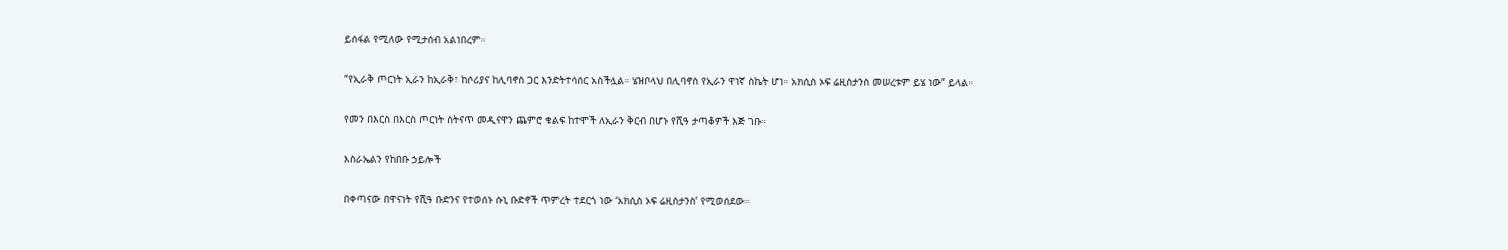ይሰፋል የሚለው የሚታሰብ አልነበረም።

“የኢራቅ ጦርነት ኢራን ከኢራቅ፣ ከሶሪያና ከሊባኖስ ጋር እንድትተሳሰር አስችሏል። ሄዝቦላህ በሊባኖስ የኢራን ዋነኛ ስኬት ሆነ። አክሲስ ኦፍ ሬዚስታንስ መሠረቱም ይሄ ነው” ይላል።

የመን በእርስ በእርስ ጦርነት ስትናጥ መዲናዋን ጨምሮ ቁልፍ ከተሞች ለኢራን ቅርብ በሆኑ የሺዓ ታጣቆዎች እጅ ገቡ።

እስራኤልን የከበቡ ኃይሎች

በቀጣናው በዋናነት የሺዓ ቡድንና የተወሰኑ ሱኒ ቡድኖች ጥምረት ተደርጎ ነው ‘አክሲስ ኦፍ ሬዚስታንስ’ የሚወሰደው።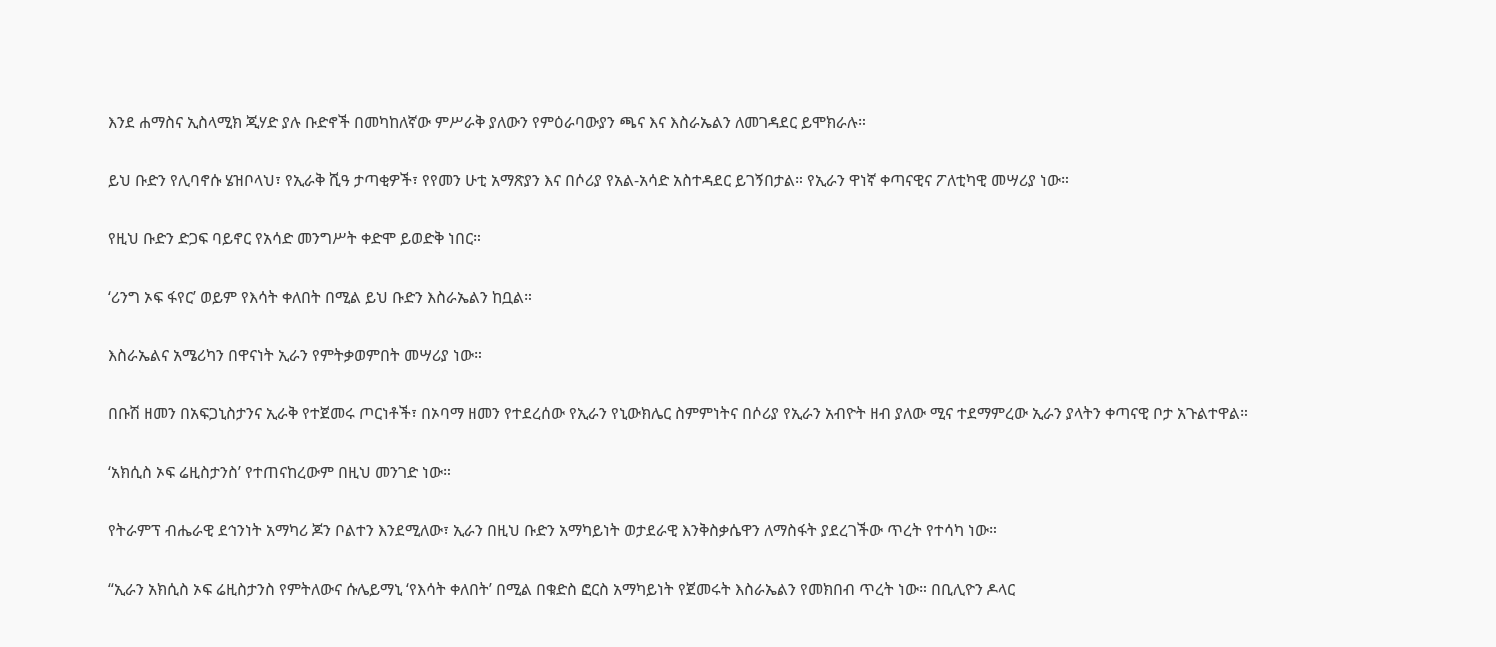እንደ ሐማስና ኢስላሚክ ጂሃድ ያሉ ቡድኖች በመካከለኛው ምሥራቅ ያለውን የምዕራባውያን ጫና እና እስራኤልን ለመገዳደር ይሞክራሉ።

ይህ ቡድን የሊባኖሱ ሄዝቦላህ፣ የኢራቅ ሺዓ ታጣቂዎች፣ የየመን ሁቲ አማጽያን እና በሶሪያ የአል-አሳድ አስተዳደር ይገኝበታል። የኢራን ዋነኛ ቀጣናዊና ፖለቲካዊ መሣሪያ ነው።

የዚህ ቡድን ድጋፍ ባይኖር የአሳድ መንግሥት ቀድሞ ይወድቅ ነበር።

‘ሪንግ ኦፍ ፋየር’ ወይም የእሳት ቀለበት በሚል ይህ ቡድን እስራኤልን ከቧል።

እስራኤልና አሜሪካን በዋናነት ኢራን የምትቃወምበት መሣሪያ ነው።

በቡሽ ዘመን በአፍጋኒስታንና ኢራቅ የተጀመሩ ጦርነቶች፣ በኦባማ ዘመን የተደረሰው የኢራን የኒውክሌር ስምምነትና በሶሪያ የኢራን አብዮት ዘብ ያለው ሚና ተደማምረው ኢራን ያላትን ቀጣናዊ ቦታ አጉልተዋል።

‘አክሲስ ኦፍ ሬዚስታንስ’ የተጠናከረውም በዚህ መንገድ ነው።

የትራምፕ ብሔራዊ ደኅንነት አማካሪ ጆን ቦልተን እንደሚለው፣ ኢራን በዚህ ቡድን አማካይነት ወታደራዊ እንቅስቃሴዋን ለማስፋት ያደረገችው ጥረት የተሳካ ነው።

“ኢራን አክሲስ ኦፍ ሬዚስታንስ የምትለውና ሱሌይማኒ ‘የእሳት ቀለበት’ በሚል በቁድስ ፎርስ አማካይነት የጀመሩት እስራኤልን የመክበብ ጥረት ነው። በቢሊዮን ዶላር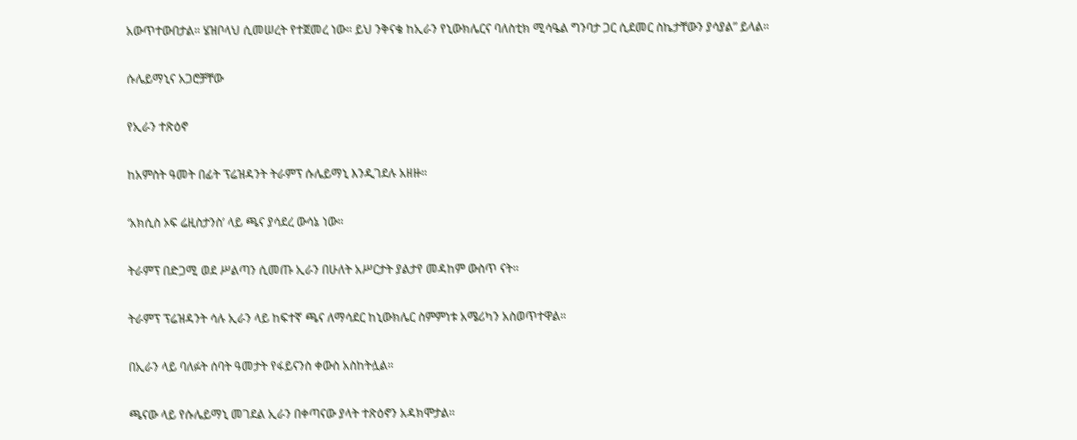አውጥተውበታል። ሄዝቦላህ ሲመሠረት የተጀመረ ነው። ይህ ንቅናቄ ከኢራን የኒውክሌርና ባለስቲክ ሚሳዔል ግንባታ ጋር ሲደመር ስኬታቸውን ያሳያል” ይላል።

ሱሌይማኒና አጋሮቻቸው

የኢራን ተጽዕኖ

ከአምስት ዓመት በፊት ፕሬዝዳንት ትራምፕ ሱሌይማኒ እንዲገደሉ አዘዙ።

‘አክሲስ ኦፍ ሬዚስታንስ’ ላይ ጫና ያሳደረ ውሳኔ ነው።

ትራምፕ በድጋሚ ወደ ሥልጣን ሲመጡ ኢራን በሁለት አሥርታት ያልታየ መዳከም ውስጥ ናት።

ትራምፕ ፕሬዝዳንት ሳሉ ኢራን ላይ ከፍተኛ ጫና ለማሳደር ከኒውክሌር ስምምነቱ አሜሪካን አስወጥተዋል።

በኢራን ላይ ባለፉት ሰባት ዓመታት የፋይናንስ ቀውስ አስከትሏል።

ጫናው ላይ የሱሌይማኒ መገደል ኢራን በቀጣናው ያላት ተጽዕኖን አዳክሞታል።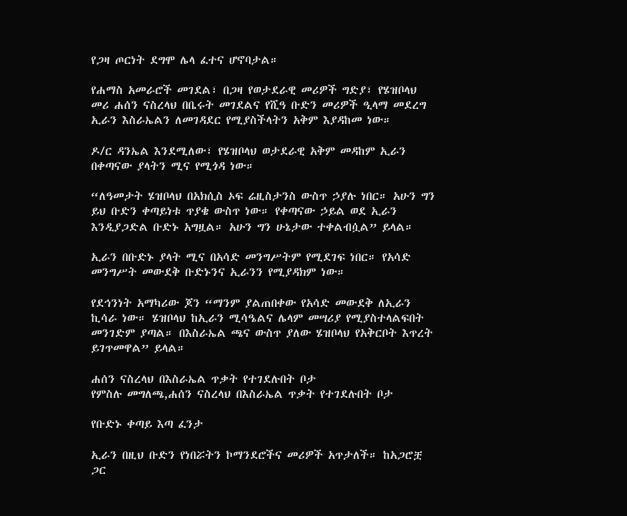የጋዛ ጦርነት ደግሞ ሌላ ፈተና ሆኖባታል።

የሐማስ አመራሮች መገደል፣ በጋዛ የወታደራዊ መሪዎች ግድያ፣ የሄዝቦላህ መሪ ሐሰን ናስረላህ በቤሩት መገደልና የሺዓ ቡድን መሪዎች ዒላማ መደረግ ኢራን እስራኤልን ለመገዳደር የሚያስችላትን አቅም እያዳከመ ነው።

ዶ/ር ዳንኤል እንደሚለው፣ የሄዝቦላህ ወታደራዊ አቅም መዳከም ኢራን በቀጣናው ያላትን ሚና የሚጎዳ ነው።

“ለዓመታት ሄዝቦላህ በአክሲስ ኦፍ ሬዚስታንስ ውስጥ ኃያሉ ነበር። አሁን ግን ይህ ቡድን ቀጣይነቱ ጥያቄ ውስጥ ነው። የቀጣናው ኃይል ወደ ኢራን እንዲያጋድል ቡድኑ አግዟል። አሁን ግን ሁኔታው ተቀልብሷል” ይላል።

ኢራን በቡድኑ ያላት ሚና በአሳድ መንግሥትም የሚደገፍ ነበር። የአሳድ መንግሥት መውደቅ ቡድኑንና ኢራንን የሚያዳክም ነው።

የደኅንነት አማካሪው ጆን “ማንም ያልጠበቀው የአሳድ መውደቅ ለኢራን ኪሳራ ነው። ሄዝቦላህ ከኢራን ሚሳዔልና ሌላም መሣሪያ የሚያስተላልፍበት መንገድም ያጣል። በእስራኤል ጫና ውስጥ ያለው ሄዝቦላህ የአቅርቦት እጥረት ይገጥመዋል” ይላል።

ሐሰን ናስረላህ በእስራኤል ጥቃት የተገደሉበት ቦታ
የምስሉ መግለጫ,ሐሰን ናስረላህ በእስራኤል ጥቃት የተገደሉበት ቦታ

የቡድኑ ቀጣይ እጣ ፈንታ

ኢራን በዚህ ቡድን የነበሯትን ኮማንደሮችና መሪዎች አጥታለች። ከአጋሮቿ ጋር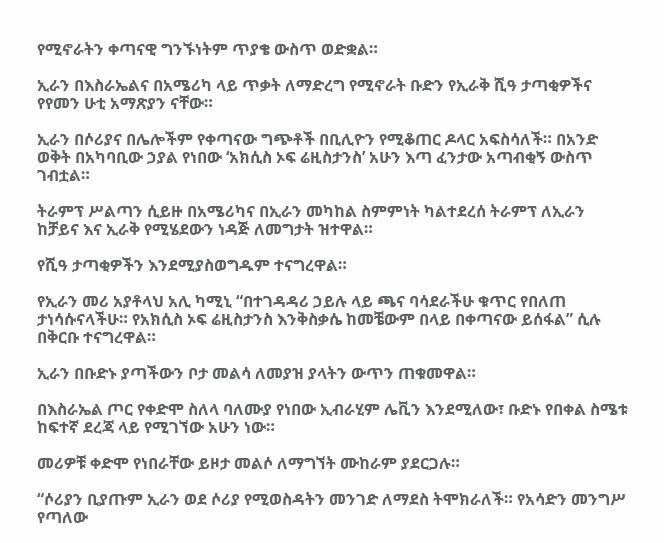የሚኖራትን ቀጣናዊ ግንኙነትም ጥያቄ ውስጥ ወድቋል።

ኢራን በእስራኤልና በአሜሪካ ላይ ጥቃት ለማድረግ የሚኖራት ቡድን የኢራቅ ሺዓ ታጣቂዎችና የየመን ሁቲ አማጽያን ናቸው።

ኢራን በሶሪያና በሌሎችም የቀጣናው ግጭቶች በቢሊዮን የሚቆጠር ዶላር አፍስሳለች። በአንድ ወቅት በአካባቢው ኃያል የነበው ‘አክሲስ ኦፍ ሬዚስታንስ’ አሁን እጣ ፈንታው አጣብቂኝ ውስጥ ገብቷል።

ትራምፕ ሥልጣን ሲይዙ በአሜሪካና በኢራን መካከል ስምምነት ካልተደረሰ ትራምፕ ለኢራን ከቻይና እና ኢራቅ የሚሄደውን ነዳጅ ለመግታት ዝተዋል።

የሺዓ ታጣቂዎችን እንደሚያስወግዱም ተናግረዋል።

የኢራን መሪ አያቶላህ አሊ ካሚኒ “በተገዳዳሪ ኃይሉ ላይ ጫና ባሳደራችሁ ቁጥር የበለጠ ታነሳሱናላችሁ። የአክሲስ ኦፍ ሬዚስታንስ እንቅስቃሴ ከመቼውም በላይ በቀጣናው ይሰፋል” ሲሉ በቅርቡ ተናግረዋል።

ኢራን በቡድኑ ያጣችውን ቦታ መልሳ ለመያዝ ያላትን ውጥን ጠቁመዋል።

በእስራኤል ጦር የቀድሞ ስለላ ባለሙያ የነበው ኢብራሂም ሌቪን እንደሚለው፣ ቡድኑ የበቀል ስሜቱ ከፍተኛ ደረጃ ላይ የሚገኘው አሁን ነው።

መሪዎቹ ቀድሞ የነበራቸው ይዞታ መልሶ ለማግኘት ሙከራም ያደርጋሉ።

“ሶሪያን ቢያጡም ኢራን ወደ ሶሪያ የሚወስዳትን መንገድ ለማደስ ትሞክራለች። የአሳድን መንግሥ የጣለው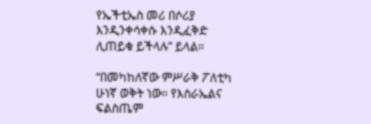የኤችቲኤስ መሪ በሶሪያ እንዲንቀሳቀሱ እንዲፈቅድ ሊጠይቁ ይችላሉ” ይላል።

“በመካከለኛው ምሥራቅ ፖለቲካ ሁነኛ ወቅት ነው። የእስራኤልና ፍልስጤም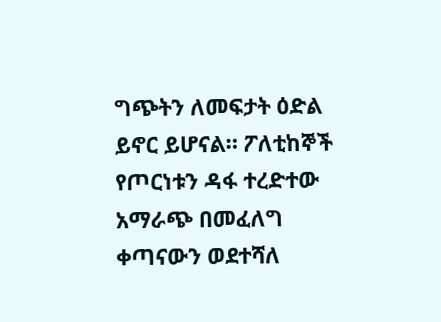ግጭትን ለመፍታት ዕድል ይኖር ይሆናል። ፖለቲከኞች የጦርነቱን ዳፋ ተረድተው አማራጭ በመፈለግ ቀጣናውን ወደተሻለ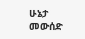ሁኔታ መውሰድ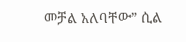መቻል አለባቸው” ሲል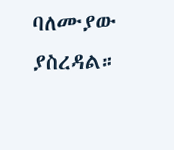ባለሙያው ያስረዳል።